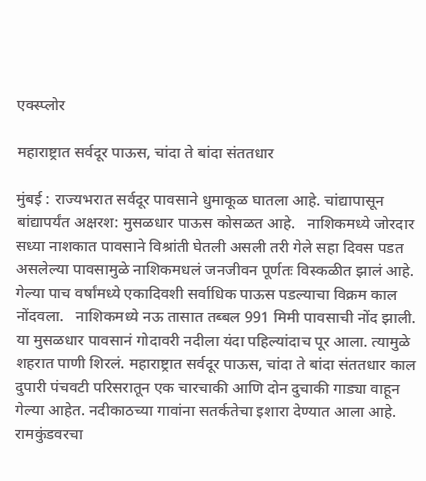एक्स्प्लोर

महाराष्ट्रात सर्वदूर पाऊस, चांदा ते बांदा संततधार

मुंबई : राज्यभरात सर्वदूर पावसाने धुमाकूळ घातला आहे. चांद्यापासून बांद्यापर्यंत अक्षरश: मुसळधार पाऊस कोसळत आहे.   नाशिकमध्ये जोरदार   सध्या नाशकात पावसाने विश्रांती घेतली असली तरी गेले सहा दिवस पडत असलेल्या पावसामुळे नाशिकमधलं जनजीवन पूर्णतः विस्कळीत झालं आहे. गेल्या पाच वर्षांमध्ये एकादिवशी सर्वाधिक पाऊस पडल्याचा विक्रम काल नोंदवला.   नाशिकमध्ये नऊ तासात तब्बल 991 मिमी पावसाची नोंद झाली. या मुसळधार पावसानं गोदावरी नदीला यंदा पहिल्यांदाच पूर आला. त्यामुळे शहरात पाणी शिरलं. महाराष्ट्रात सर्वदूर पाऊस, चांदा ते बांदा संततधार काल दुपारी पंचवटी परिसरातून एक चारचाकी आणि दोन दुचाकी गाड्या वाहून गेल्या आहेत. नदीकाठच्या गावांना सतर्कतेचा इशारा देण्यात आला आहे. रामकुंडवरचा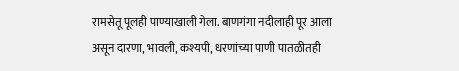रामसेतू पूलही पाण्याखाली गेला. बाणगंगा नदीलाही पूर आला असून दारणा, भावली, कश्यपी, धरणांच्या पाणी पातळीतही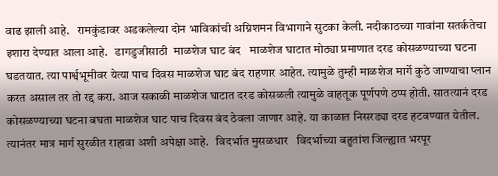वाढ झाली आहे.   रामकुंडावर अडकलेल्या दोन भाविकांची अग्निशमन विभागाने सुटका केली. नदीकाठच्या गावांना सतर्कतेचा इशारा देण्यात आला आहे.   डागडुजीसाठी  माळशेज घाट बंद   माळशेज घाटात मोठ्या प्रमाणात दरड कोसळण्याच्या घटना घडतयात. त्या पार्श्वभूमीवर येत्या पाच दिवस माळशेज घाट बंद राहणार आहेत. त्यामुळे तुम्ही माळशेज मार्गे कुठे जाण्याचा प्लान करत असाल तर तो रद्द करा. आज सकाळी माळशेज घाटात दरड कोसळली त्यामुळे वाहतूक पूर्णपणे ठप्प होती. सातत्यानं दरड कोसळण्याच्या घटना बघता माळशेज घाट पाच दिवस बंद ठेवला जाणार आहे. या काळात निसरड्या दरड हटवण्यात येतील. त्यानंतर मात्र मार्ग सुरळीत राहावा अशी अपेक्षा आहे.   विदर्भात मुसळधार   विदर्भाच्या बहुतांश जिल्ह्यात भरपूर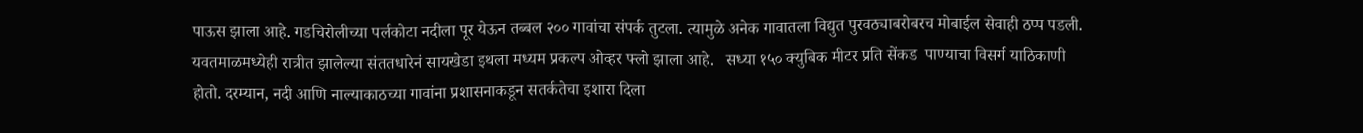पाऊस झाला आहे. गडचिरोलीच्या पर्लकोटा नदीला पूर येऊन तब्बल २०० गावांचा संपर्क तुटला. त्यामुळे अनेक गावातला विद्युत पुरवठ्याबरोबरच मोबाईल सेवाही ठप्प पडली. यवतमाळमध्येही रात्रीत झालेल्या संततधारेनं सायखेडा इथला मध्यम प्रकल्प ओव्हर फ्लो झाला आहे.   सध्या १५० क्युबिक मीटर प्रति सेंकड  पाण्याचा विसर्ग याठिकाणी होतो. दरम्यान, नदी आणि नाल्याकाठच्या गावांना प्रशासनाकडून सतर्कतेचा इशारा दिला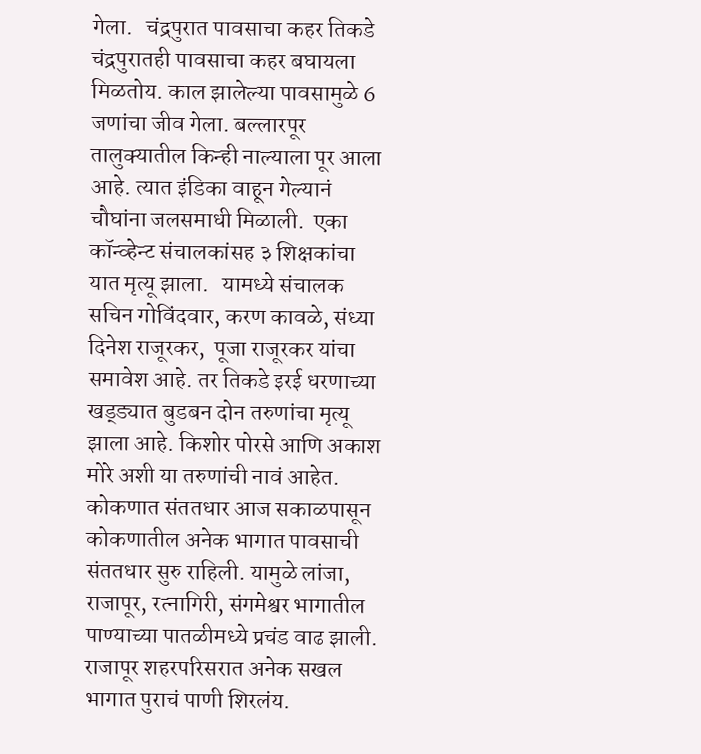गेला.   चंद्रपुरात पावसाचा कहर तिकडे चंद्रपुरातही पावसाचा कहर बघायला मिळतोय. काल झालेल्या पावसामुळे 6 जणांचा जीव गेला. बल्लारपूर तालुक्यातील किन्ही नाल्याला पूर आला आहे. त्यात इंडिका वाहून गेल्यानं चौघांना जलसमाधी मिळाली.  एका कॉन्व्हेन्ट संचालकांसह ३ शिक्षकांचा यात मृत्यू झाला.   यामध्ये संचालक सचिन गोविंदवार, करण कावळे, संध्या दिनेश राजूरकर,  पूजा राजूरकर यांचा समावेश आहे. तर तिकडे इरई धरणाच्या खड्ड्यात बुडबन दोन तरुणांचा मृत्यू झाला आहे. किशोर पोरसे आणि अकाश मोरे अशी या तरुणांची नावं आहेत.   कोकणात संततधार आज सकाळपासून कोकणातील अनेक भागात पावसाची संततधार सुरु राहिली. यामुळे लांजा, राजापूर, रत्नागिरी, संगमेश्वर भागातील पाण्याच्या पातळीमध्ये प्रचंड वाढ झाली. राजापूर शहरपरिसरात अनेक सखल भागात पुराचं पाणी शिरलंय.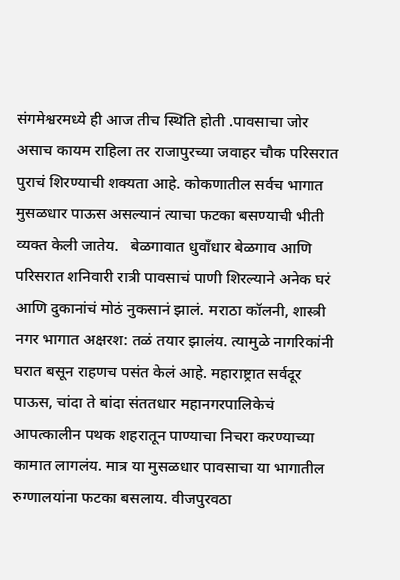संगमेश्वरमध्ये ही आज तीच स्थिति होती .पावसाचा जोर असाच कायम राहिला तर राजापुरच्या जवाहर चौक परिसरात पुराचं शिरण्याची शक्यता आहे. कोकणातील सर्वच भागात मुसळधार पाऊस असल्यानं त्याचा फटका बसण्याची भीती व्यक्त केली जातेय.   बेळगावात धुवाँधार बेळगाव आणि परिसरात शनिवारी रात्री पावसाचं पाणी शिरल्याने अनेक घरं आणि दुकानांचं मोठं नुकसानं झालं. मराठा कॉलनी, शास्त्री नगर भागात अक्षरश: तळं तयार झालंय. त्यामुळे नागरिकांनी घरात बसून राहणच पसंत केलं आहे. महाराष्ट्रात सर्वदूर पाऊस, चांदा ते बांदा संततधार महानगरपालिकेचं आपत्कालीन पथक शहरातून पाण्याचा निचरा करण्याच्या कामात लागलंय. मात्र या मुसळधार पावसाचा या भागातील रुग्णालयांना फटका बसलाय. वीजपुरवठा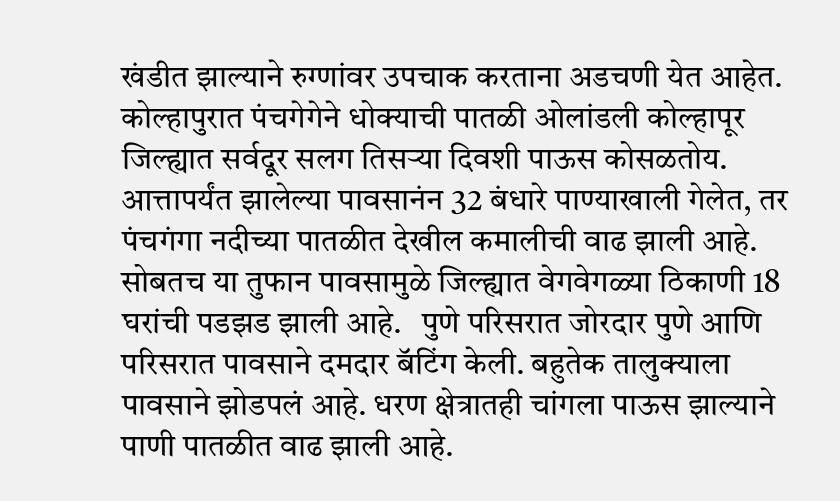खंडीत झाल्याने रुग्णांवर उपचाक करताना अडचणी येत आहेत.   कोल्हापुरात पंचगेगेने धोक्याची पातळी ओलांडली कोल्हापूर जिल्ह्यात सर्वदूर सलग तिसऱ्या दिवशी पाऊस कोसळतोय. आत्तापर्यंत झालेल्या पावसानंन 32 बंधारे पाण्याखाली गेलेत, तर पंचगंगा नदीच्या पातळीत देखील कमालीची वाढ झाली आहे. सोबतच या तुफान पावसामुळे जिल्ह्यात वेगवेगळ्या ठिकाणी 18 घरांची पडझड झाली आहे.   पुणे परिसरात जोरदार पुणे आणि परिसरात पावसाने दमदार बॅटिंग केली. बहुतेक तालुक्याला पावसाने झोडपलं आहे. धरण क्षेत्रातही चांगला पाऊस झाल्याने पाणी पातळीत वाढ झाली आहे.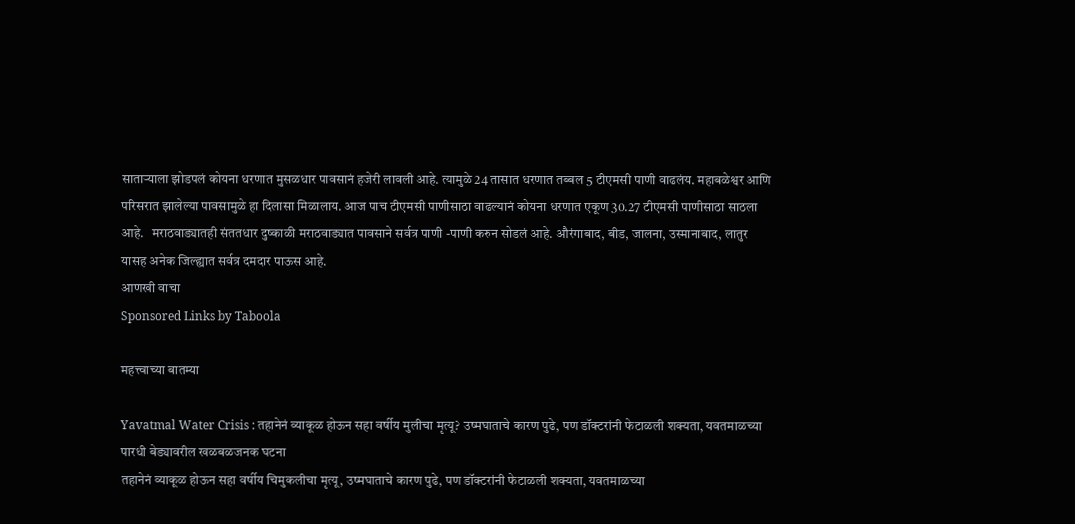साताऱ्याला झोडपलं कोयना धरणात मुसळधार पावसानं हजेरी लावली आहे. त्यामुळे 24 तासात धरणात तब्बल 5 टीएमसी पाणी वाढलंय. महाबळेश्वर आणि परिसरात झालेल्या पावसामुळे हा दिलासा मिळालाय. आज पाच टीएमसी पाणीसाठा वाढल्यानं कोयना धरणात एकूण 30.27 टीएमसी पाणीसाठा साठला आहे.   मराठवाड्यातही संततधार दुष्काळी मराठवाड्यात पावसाने सर्वत्र पाणी -पाणी करुन सोडलं आहे. औरंगाबाद, बीड, जालना, उस्मानाबाद, लातुर यासह अनेक जिल्ह्यात सर्वत्र दमदार पाऊस आहे.
आणखी वाचा
Sponsored Links by Taboola

महत्त्वाच्या बातम्या

Yavatmal Water Crisis : तहानेनं व्याकूळ होऊन सहा वर्षीय मुलीचा मृत्यू? उष्मघाताचे कारण पुढे, पण डॉक्टरांनी फेटाळली शक्यता, यवतमाळच्या पारधी बेड्यावरील खळबळजनक घटना
तहानेनं व्याकूळ होऊन सहा वर्षीय चिमुकलीचा मृत्यू, उष्मघाताचे कारण पुढे, पण डॉक्टरांनी फेटाळली शक्यता, यवतमाळच्या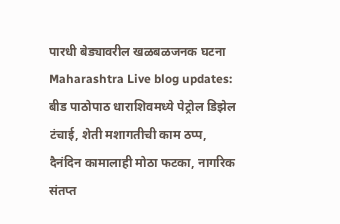पारधी बेड्यावरील खळबळजनक घटना
Maharashtra Live blog updates: बीड पाठोपाठ धाराशिवमध्ये पेट्रोल डिझेल टंचाई, शेती मशागतीची काम ठप्प, दैनंदिन कामालाही मोठा फटका, नागरिक संतप्त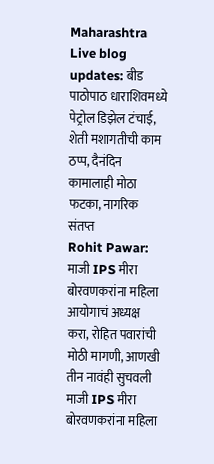Maharashtra Live blog updates: बीड पाठोपाठ धाराशिवमध्ये पेट्रोल डिझेल टंचाई, शेती मशागतीची काम ठप्प, दैनंदिन कामालाही मोठा फटका, नागरिक संतप्त
Rohit Pawar: माजी IPS मीरा बोरवणकरांना महिला आयोगाचं अध्यक्ष करा, रोहित पवारांची मोठी मागणी, आणखी तीन नावंही सुचवली
माजी IPS मीरा बोरवणकरांना महिला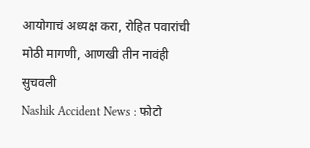आयोगाचं अध्यक्ष करा, रोहित पवारांची मोठी मागणी, आणखी तीन नावंही सुचवली
Nashik Accident News : फोटो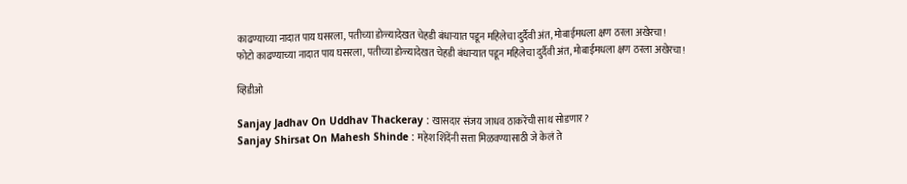काढण्याच्या नादात पाय घसरला, पतीच्या डोळ्यादेखत चेहडी बंधाऱ्यात पडून महिलेचा दुर्दैवी अंत, मोबाईमधला क्षण ठरला अखेरचा!
फोटो काढण्याच्या नादात पाय घसरला, पतीच्या डोळ्यादेखत चेहडी बंधाऱ्यात पडून महिलेचा दुर्दैवी अंत, मोबाईमधला क्षण ठरला अखेरचा!

व्हिडीओ

Sanjay Jadhav On Uddhav Thackeray : खासदार संजय जाधव ठाकरेंची साथ सोडणार?
Sanjay Shirsat On Mahesh Shinde : महेश शिंदेंनी सत्ता मिळवण्यासाठी जे केलं ते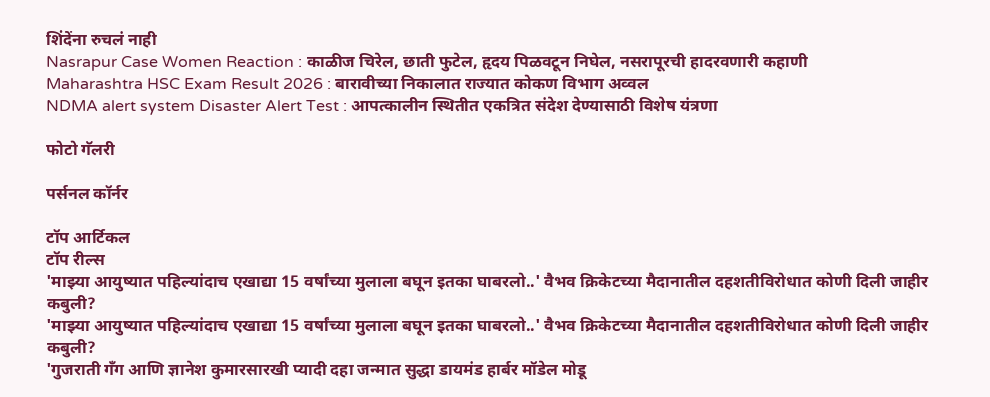शिंदेंना रुचलं नाही
Nasrapur Case Women Reaction : काळीज चिरेल, छाती फुटेल, हृदय पिळवटून निघेल, नसरापूरची हादरवणारी कहाणी
Maharashtra HSC Exam Result 2026 : बारावीच्या निकालात राज्यात कोकण विभाग अव्वल
NDMA alert system Disaster Alert Test : आपत्कालीन स्थितीत एकत्रित संदेश देण्यासाठी विशेष यंत्रणा

फोटो गॅलरी

पर्सनल कॉर्नर

टॉप आर्टिकल
टॉप रील्स
'माझ्या आयुष्यात पहिल्यांदाच एखाद्या 15 वर्षांच्या मुलाला बघून इतका घाबरलो..' वैभव क्रिकेटच्या मैदानातील दहशतीविरोधात कोणी दिली जाहीर कबुली?
'माझ्या आयुष्यात पहिल्यांदाच एखाद्या 15 वर्षांच्या मुलाला बघून इतका घाबरलो..' वैभव क्रिकेटच्या मैदानातील दहशतीविरोधात कोणी दिली जाहीर कबुली?
'गुजराती गँग आणि ज्ञानेश कुमारसारखी प्यादी दहा जन्मात सुद्धा डायमंड हार्बर मॉडेल मोडू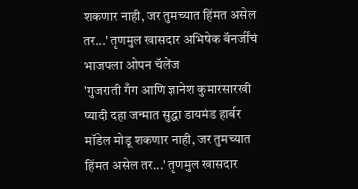शकणार नाही, जर तुमच्यात हिंमत असेल तर...' तृणमुल खासदार अभिषेक बॅनर्जींचं भाजपला ओपन चॅलेंज
'गुजराती गँग आणि ज्ञानेश कुमारसारखी प्यादी दहा जन्मात सुद्धा डायमंड हार्बर मॉडेल मोडू शकणार नाही, जर तुमच्यात हिंमत असेल तर...' तृणमुल खासदार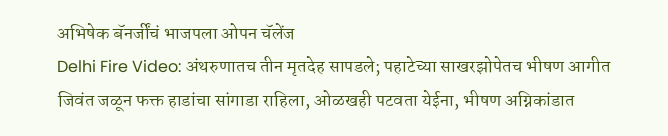अभिषेक बॅनर्जींचं भाजपला ओपन चॅलेंज
Delhi Fire Video: अंथरुणातच तीन मृतदेह सापडले; पहाटेच्या साखरझोपेतच भीषण आगीत जिवंत जळून फक्त हाडांचा सांगाडा राहिला, ओळखही पटवता येईना, भीषण अग्निकांडात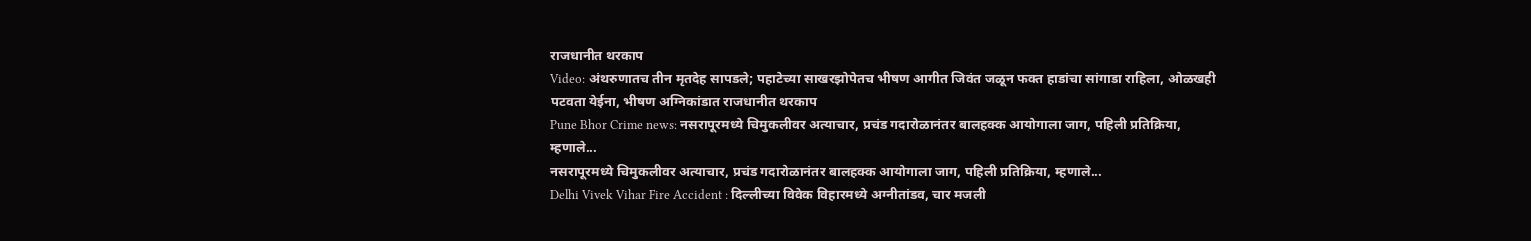राजधानीत थरकाप
Video: अंथरुणातच तीन मृतदेह सापडले; पहाटेच्या साखरझोपेतच भीषण आगीत जिवंत जळून फक्त हाडांचा सांगाडा राहिला, ओळखही पटवता येईना, भीषण अग्निकांडात राजधानीत थरकाप
Pune Bhor Crime news: नसरापूरमध्ये चिमुकलीवर अत्याचार, प्रचंड गदारोळानंतर बालहक्क आयोगाला जाग, पहिली प्रतिक्रिया, म्हणाले...
नसरापूरमध्ये चिमुकलीवर अत्याचार, प्रचंड गदारोळानंतर बालहक्क आयोगाला जाग, पहिली प्रतिक्रिया, म्हणाले...
Delhi Vivek Vihar Fire Accident : दिल्लीच्या विवेक विहारमध्ये अग्नीतांडव, चार मजली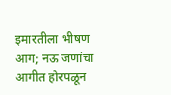इमारतीला भीषण आग; नऊ जणांचा आगीत होरपळून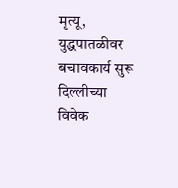मृत्यू, युद्धपातळीवर बचावकार्य सुरू
दिल्लीच्या विवेक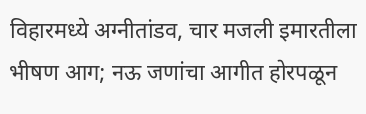विहारमध्ये अग्नीतांडव, चार मजली इमारतीला भीषण आग; नऊ जणांचा आगीत होरपळून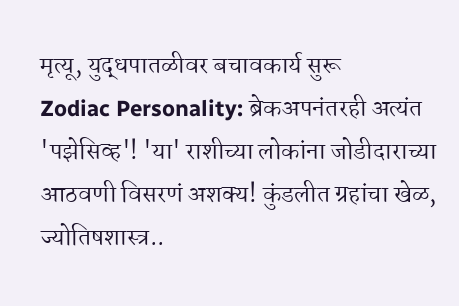मृत्यू, युद्धपातळीवर बचावकार्य सुरू
Zodiac Personality: ब्रेकअपनंतरही अत्यंत 'पझेसिव्ह'! 'या' राशीच्या लोकांना जोडीदाराच्या आठवणी विसरणं अशक्य! कुंडलीत ग्रहांचा खेळ, ज्योतिषशास्त्र..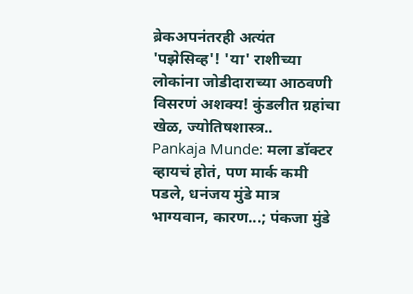ब्रेकअपनंतरही अत्यंत 'पझेसिव्ह'! 'या' राशीच्या लोकांना जोडीदाराच्या आठवणी विसरणं अशक्य! कुंडलीत ग्रहांचा खेळ, ज्योतिषशास्त्र..
Pankaja Munde: मला डॉक्टर व्हायचं होतं, पण मार्क कमी पडले, धनंजय मुंडे मात्र भाग्यवान, कारण...; पंकजा मुंडे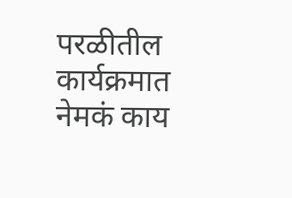परळीतील कार्यक्रमात नेमकं काय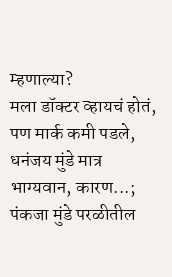म्हणाल्या?
मला डॉक्टर व्हायचं होतं, पण मार्क कमी पडले, धनंजय मुंडे मात्र भाग्यवान, कारण...; पंकजा मुंडे परळीतील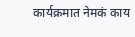कार्यक्रमात नेमकं काय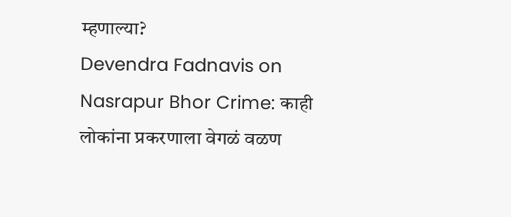म्हणाल्या?
Devendra Fadnavis on Nasrapur Bhor Crime: काही लोकांना प्रकरणाला वेगळं वळण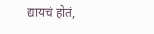द्यायचं होतं,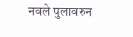नवले पुलावरुन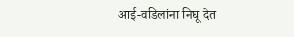आई-वडिलांना निघू देत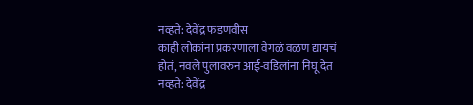नव्हते: देवेंद्र फडणवीस
काही लोकांना प्रकरणाला वेगळं वळण द्यायचं होतं, नवले पुलावरुन आई-वडिलांना निघू देत नव्हते: देवेंद्र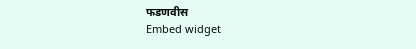फडणवीस
Embed widget